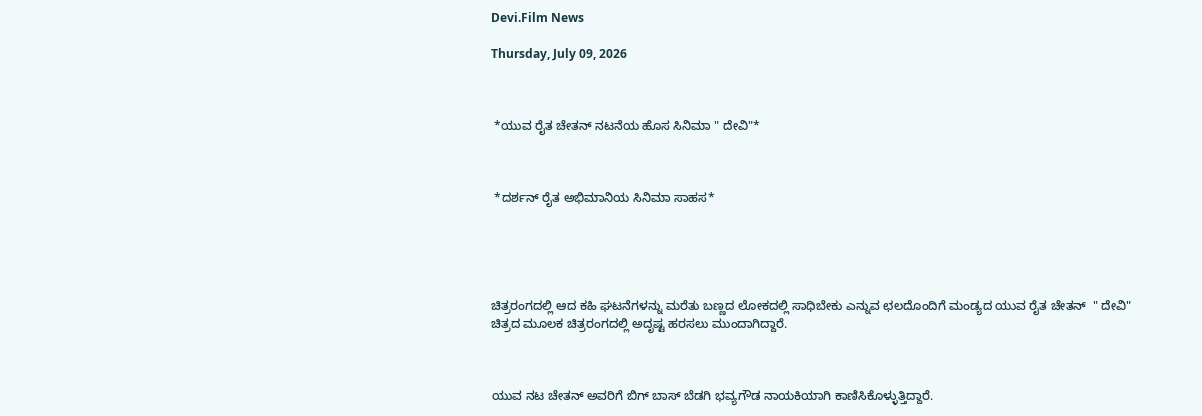Devi.Film News

Thursday, July 09, 2026



 *ಯುವ ರೈತ ಚೇತನ್ ನಟನೆಯ ಹೊಸ ಸಿನಿಮಾ " ದೇವಿ"*



 *ದರ್ಶನ್ ರೈತ ಅಭಿಮಾನಿಯ ಸಿನಿಮಾ ಸಾಹಸ*





ಚಿತ್ರರಂಗದಲ್ಲಿ ಆದ ಕಹಿ ಘಟನೆಗಳನ್ನು ಮರೆತು ಬಣ್ಣದ ಲೋಕದಲ್ಲಿ ಸಾಧಿಬೇಕು ಎನ್ನುವ ಛಲದೊಂದಿಗೆ ಮಂಡ್ಯದ ಯುವ ರೈತ ಚೇತನ್  " ದೇವಿ" ಚಿತ್ರದ ಮೂಲಕ ಚಿತ್ರರಂಗದಲ್ಲಿ ಅದೃಷ್ಟ ಹರಸಲು ಮುಂದಾಗಿದ್ದಾರೆ‌.



ಯುವ ನಟ ಚೇತನ್ ಅವರಿಗೆ ಬಿಗ್ ಬಾಸ್ ಬೆಡಗಿ ಭವ್ಯಗೌಡ ನಾಯಕಿಯಾಗಿ ಕಾಣಿಸಿಕೊಳ್ಳುತ್ತಿದ್ದಾರೆ.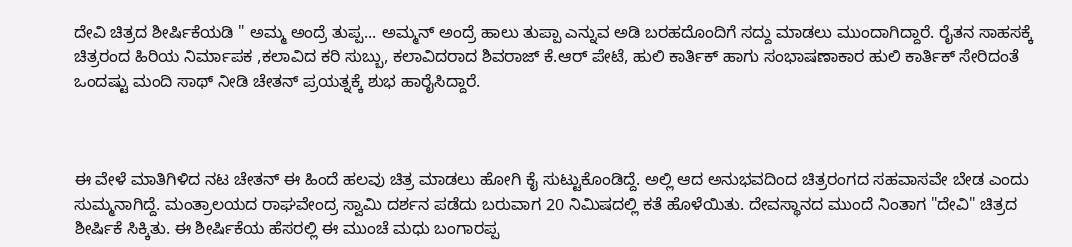ದೇವಿ ಚಿತ್ರದ ಶೀರ್ಷಿಕೆಯಡಿ " ಅಮ್ಮ ಅಂದ್ರೆ ತುಪ್ಪ... ಅಮ್ಮನ್ ಅಂದ್ರೆ ಹಾಲು ತುಪ್ಪಾ ಎನ್ನುವ ಅಡಿ ಬರಹದೊಂದಿಗೆ ಸದ್ದು ಮಾಡಲು ಮುಂದಾಗಿದ್ದಾರೆ. ರೈತನ ಸಾಹಸಕ್ಕೆ ಚಿತ್ರರಂದ ಹಿರಿಯ ನಿರ್ಮಾಪಕ ,ಕಲಾವಿದ ಕರಿ ಸುಬ್ಬು, ಕಲಾವಿದರಾದ ಶಿವರಾಜ್ ಕೆ.ಆರ್ ಪೇಟೆ, ಹುಲಿ ಕಾರ್ತಿಕ್ ಹಾಗು ಸಂಭಾಷಣಾಕಾರ ಹುಲಿ ಕಾರ್ತಿಕ್ ಸೇರಿದಂತೆ ಒಂದಷ್ಟು ಮಂದಿ ಸಾಥ್ ನೀಡಿ ಚೇತನ್ ಪ್ರಯತ್ನಕ್ಕೆ ಶುಭ ಹಾರೈಸಿದ್ದಾರೆ.



ಈ ವೇಳೆ ಮಾತಿಗಿಳಿದ ನಟ ಚೇತನ್ ಈ ಹಿಂದೆ ಹಲವು ಚಿತ್ರ ಮಾಡಲು ಹೋಗಿ ಕೈ ಸುಟ್ಟುಕೊಂಡಿದ್ದೆ. ಅಲ್ಲಿ ಆದ ಅನುಭವದಿಂದ ಚಿತ್ರರಂಗದ ಸಹವಾಸವೇ ಬೇಡ ಎಂದು ಸುಮ್ಮನಾಗಿದ್ದೆ. ಮಂತ್ರಾಲಯದ ರಾಘವೇಂದ್ರ ಸ್ವಾಮಿ ದರ್ಶನ ಪಡೆದು ಬರುವಾಗ 20 ನಿಮಿಷದಲ್ಲಿ ಕತೆ ಹೊಳೆಯಿತು. ದೇವಸ್ಥಾನದ ಮುಂದೆ ನಿಂತಾಗ "ದೇವಿ" ಚಿತ್ರದ ಶೀರ್ಷಿಕೆ ಸಿಕ್ಕಿತು. ಈ ಶೀರ್ಷಿಕೆಯ ಹೆಸರಲ್ಲಿ ಈ ಮುಂಚೆ ಮಧು ಬಂಗಾರಪ್ಪ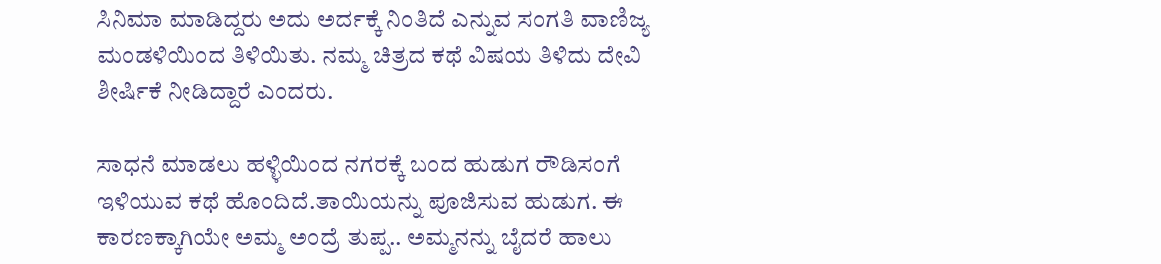ಸಿನಿಮಾ ಮಾಡಿದ್ದರು ಅದು ಅರ್ದಕ್ಕೆ ನಿಂತಿದೆ ಎನ್ನುವ ಸಂಗತಿ ವಾಣಿಜ್ಯ ಮಂಡಳಿಯಿಂದ ತಿಳಿಯಿತು. ನಮ್ಮ ಚಿತ್ರದ ಕಥೆ ವಿಷಯ ತಿಳಿದು ದೇವಿ ಶೀರ್ಷಿಕೆ ನೀಡಿದ್ದಾರೆ ಎಂದರು.

ಸಾಧನೆ ಮಾಡಲು ಹಳ್ಳಿಯಿಂದ ನಗರಕ್ಕೆ ಬಂದ ಹುಡುಗ ರೌಡಿಸಂಗೆ ಇಳಿಯುವ ಕಥೆ ಹೊಂದಿದೆ.ತಾಯಿಯನ್ನು ಪೂಜಿಸುವ ಹುಡುಗ. ಈ ಕಾರಣಕ್ಕಾಗಿಯೇ ಅಮ್ಮ ಅಂದ್ರೆ ತುಪ್ಪ.. ಅಮ್ಮನನ್ನು ಬೈದರೆ ಹಾಲು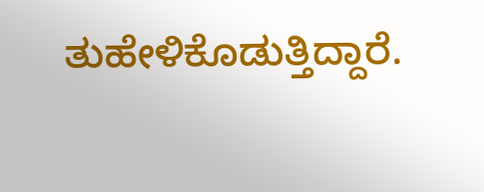ತುಹೇಳಿಕೊಡುತ್ತಿದ್ದಾರೆ.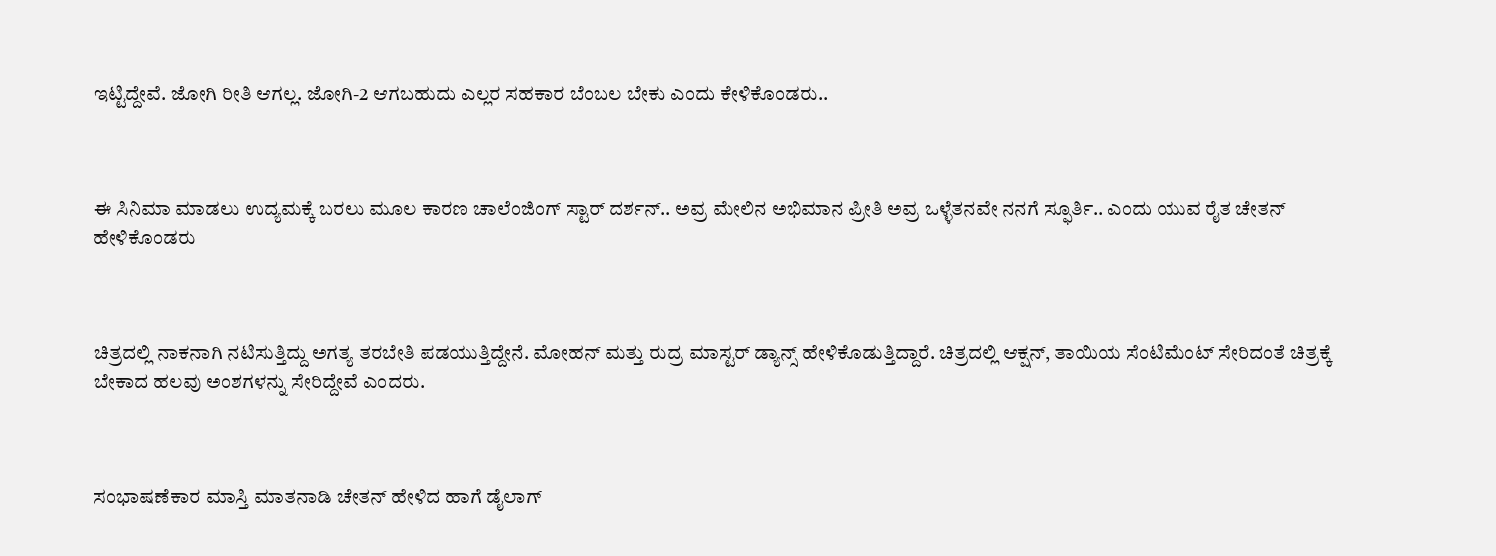ಇಟ್ಟಿದ್ದೇವೆ. ಜೋಗಿ ರೀತಿ ಆಗಲ್ಲ. ಜೋಗಿ-2 ಆಗಬಹುದು ಎಲ್ಲರ ಸಹಕಾರ ಬೆಂಬಲ ಬೇಕು ಎಂದು ಕೇಳಿಕೊಂಡರು..



ಈ ಸಿನಿಮಾ ಮಾಡಲು ಉದ್ಯಮಕ್ಕೆ ಬರಲು ಮೂಲ ಕಾರಣ ಚಾಲೆಂಜಿಂಗ್ ಸ್ಟಾರ್ ದರ್ಶನ್.. ಅವ್ರ ಮೇಲಿನ ಅಭಿಮಾನ ಪ್ರೀತಿ ಅವ್ರ ಒಳ್ಳೆತನವೇ ನನಗೆ ಸ್ಫೂರ್ತಿ.. ಎಂದು ಯುವ ರೈತ ಚೇತನ್ ಹೇಳಿಕೊಂಡರು



ಚಿತ್ರದಲ್ಲಿ ನಾಕನಾಗಿ ನಟಿಸುತ್ತಿದ್ದು ಅಗತ್ಯ ತರಬೇತಿ ಪಡಯುತ್ತಿದ್ದೇನೆ. ಮೋಹನ್ ಮತ್ತು ರುದ್ರ ಮಾಸ್ಟರ್ ಡ್ಯಾನ್ಸ್ ಹೇಳಿಕೊಡುತ್ತಿದ್ದಾರೆ. ಚಿತ್ರದಲ್ಲಿ ಆಕ್ಷನ್, ತಾಯಿಯ ಸೆಂಟಿಮೆಂಟ್ ಸೇರಿದಂತೆ ಚಿತ್ರಕ್ಕೆ ಬೇಕಾದ ಹಲವು ಅಂಶಗಳನ್ನು ಸೇರಿದ್ದೇವೆ ಎಂದರು.



ಸಂಭಾಷಣೆಕಾರ ಮಾಸ್ತಿ ಮಾತನಾಡಿ ಚೇತನ್ ಹೇಳಿದ ಹಾಗೆ ಡೈಲಾಗ್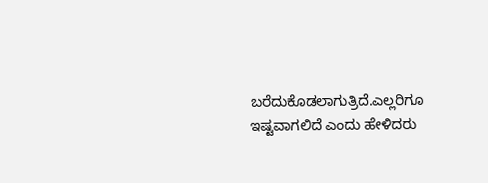ಬರೆದುಕೊಡಲಾಗುತ್ರಿದೆ.ಎಲ್ಲರಿಗೂ ಇಷ್ಟವಾಗಲಿದೆ ಎಂದು ಹೇಳಿದರು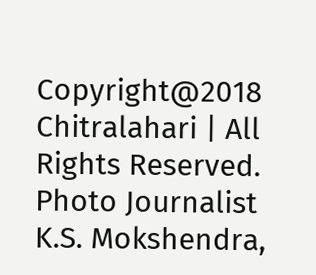Copyright@2018 Chitralahari | All Rights Reserved. Photo Journalist K.S. Mokshendra,